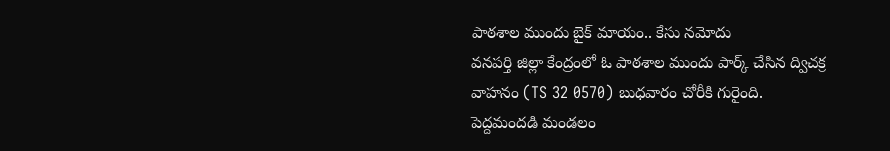పాఠశాల ముందు బైక్ మాయం.. కేసు నమోదు
వనపర్తి జిల్లా కేంద్రంలో ఓ పాఠశాల ముందు పార్క్ చేసిన ద్విచక్ర వాహనం (TS 32 0570) బుధవారం చోరీకి గురైంది. పెద్దమందడి మండలం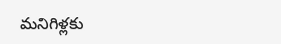మనిగిళ్లకు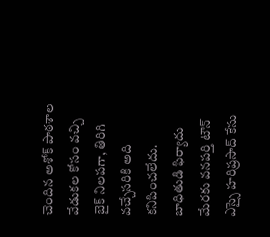చెందిన అశోక్ పాఠశాల వేడుకల కోసం వచ్చి బైక్ నిలపగా, తిరిగి వచ్చేసరికి అది కనిపించలేదు. బాధితుడి ఫిర్యాదు మేరకు వనపర్తి టౌన్ ఎస్సై హరిప్రసాద్ కేసు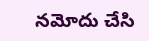నమోదు చేసి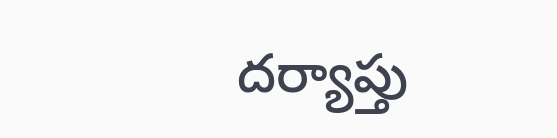దర్యాప్తు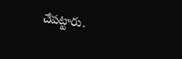చేపట్టారు.